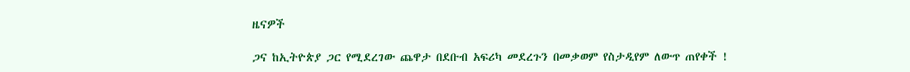ዜናዎች

ጋና ከኢትዮጵያ ጋር የሚደረገው ጨዋታ በደቡብ አፍሪካ መደረጉን በመቃወም የስታዲየም ለውጥ ጠየቀች !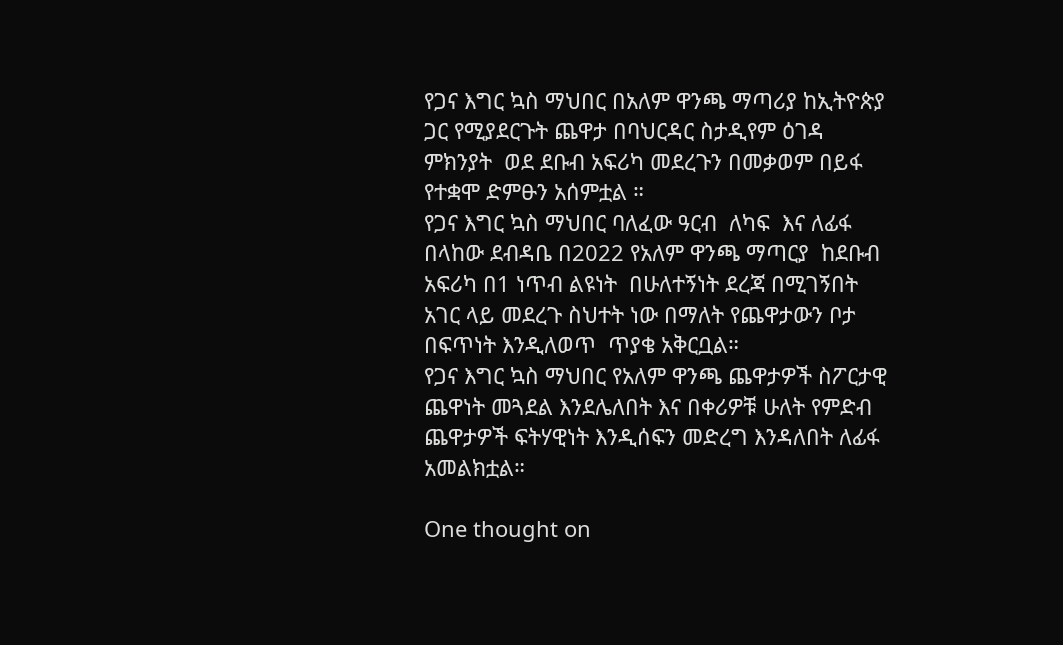የጋና እግር ኳስ ማህበር በአለም ዋንጫ ማጣሪያ ከኢትዮጵያ ጋር የሚያደርጉት ጨዋታ በባህርዳር ስታዲየም ዕገዳ ምክንያት  ወደ ደቡብ አፍሪካ መደረጉን በመቃወም በይፋ የተቋሞ ድምፁን አሰምቷል ።
የጋና እግር ኳስ ማህበር ባለፈው ዓርብ  ለካፍ  እና ለፊፋ በላከው ደብዳቤ በ2022 የአለም ዋንጫ ማጣርያ  ከደቡብ አፍሪካ በ1 ነጥብ ልዩነት  በሁለተኝነት ደረጃ በሚገኝበት አገር ላይ መደረጉ ስህተት ነው በማለት የጨዋታውን ቦታ በፍጥነት እንዲለወጥ  ጥያቄ አቅርቧል።
የጋና እግር ኳስ ማህበር የአለም ዋንጫ ጨዋታዎች ስፖርታዊ ጨዋነት መጓደል እንደሌለበት እና በቀሪዎቹ ሁለት የምድብ ጨዋታዎች ፍትሃዊነት እንዲሰፍን መድረግ እንዳለበት ለፊፋ አመልክቷል።

One thought on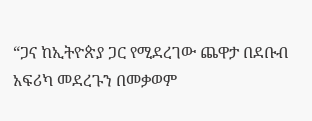“ጋና ከኢትዮጵያ ጋር የሚደረገው ጨዋታ በደቡብ አፍሪካ መደረጉን በመቃወም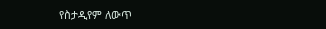የስታዲየም ለውጥ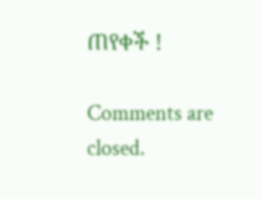ጠየቀች !

Comments are closed.